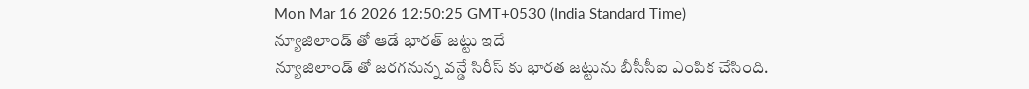Mon Mar 16 2026 12:50:25 GMT+0530 (India Standard Time)
న్యూజిలాండ్ తో ఆడే భారత్ జట్టు ఇదే
న్యూజిలాండ్ తో జరగనున్న వన్డే సిరీస్ కు భారత జట్టును బీసీసీఐ ఎంపిక చేసింది.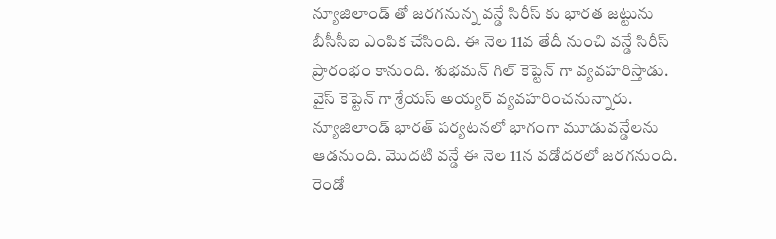న్యూజిలాండ్ తో జరగనున్న వన్డే సిరీస్ కు భారత జట్టును బీసీసీఐ ఎంపిక చేసింది. ఈ నెల 11వ తేదీ నుంచి వన్డే సిరీస్ ప్రారంభం కానుంది. శుభమన్ గిల్ కెప్టెన్ గా వ్యవహరిస్తాడు. వైస్ కెప్టెన్ గా శ్రేయస్ అయ్యర్ వ్యవహరించనున్నారు. న్యూజిలాండ్ భారత్ పర్యటనలో భాగంగా మూడువన్డేలను ఆడనుంది. మొదటి వన్డే ఈ నెల 11న వడోదరలో జరగనుంది. రెండో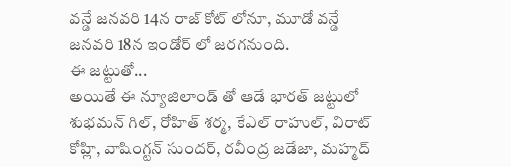వన్డే జనవరి 14న రాజ్ కోట్ లోనూ, మూడో వన్డే జనవరి 18న ఇండోర్ లో జరగనుంది.
ఈ జట్టుతో...
అయితే ఈ న్యూజిలాండ్ తో ఆడే భారత్ జట్టులో శుభమన్ గిల్, రోహిత్ శర్మ, కేఎల్ రాహుల్, విరాట్ కోహ్లి, వాషింగ్టన్ సుందర్, రవీంద్ర జడేజా, మహ్మద్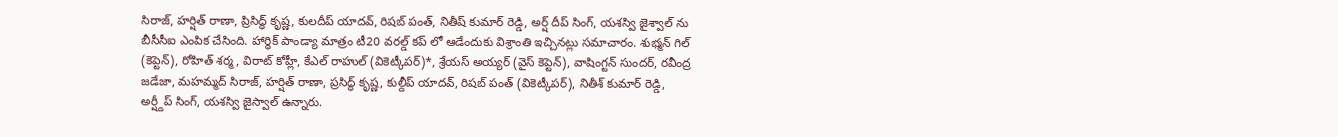సిరాజ్, హర్షిత్ రాణా, ప్రిసిద్ధ్ కృష్ణ, కులదీప్ యాదవ్, రిషబ్ పంత్, నితీష్ కుమార్ రెడ్డి, అర్ష్ దీప్ సింగ్, యశస్వి జైశ్వాల్ ను బీసీసీఐ ఎంపిక చేసింది. హార్ధిక్ పాండ్యా మాత్రం టీ20 వరల్డ్ కప్ లో ఆడేందుకు విశ్రాంతి ఇచ్చినట్లు సమాచారం. శుభ్మన్ గిల్ (కెప్టెన్), రోహిత్ శర్మ, విరాట్ కోహ్లీ, కేఎల్ రాహుల్ (వికెట్కీపర్)*, శ్రేయస్ అయ్యర్ (వైస్ కెప్టెన్), వాషింగ్టన్ సుందర్, రవీంద్ర జడేజా, మహమ్మద్ సిరాజ్, హర్షిత్ రాణా, ప్రసిద్ధ్ కృష్ణ, కుల్దీప్ యాదవ్, రిషబ్ పంత్ (వికెట్కీపర్), నితీశ్ కుమార్ రెడ్డి, అర్ష్దీప్ సింగ్, యశస్వి జైస్వాల్ ఉన్నారు.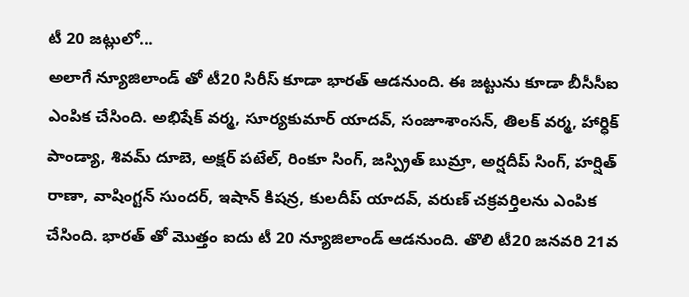టీ 20 జట్లులో...
అలాగే న్యూజిలాండ్ తో టీ20 సిరీస్ కూడా భారత్ ఆడనుంది. ఈ జట్టును కూడా బీసీసీఐ ఎంపిక చేసింది. అభిషేక్ వర్మ, సూర్యకుమార్ యాదవ్, సంజూశాంసన్, తిలక్ వర్మ, హార్ధిక్ పాండ్యా, శివమ్ దూబె, అక్షర్ పటేల్, రింకూ సింగ్, జస్ప్రిత్ బుమ్రా, అర్షదీప్ సింగ్, హర్షిత్ రాణా, వాషింగ్టన్ సుందర్, ఇషాన్ కిషన్ర, కులదీప్ యాదవ్, వరుణ్ చక్రవర్తిలను ఎంపిక చేసింది. భారత్ తో మొత్తం ఐదు టీ 20 న్యూజిలాండ్ ఆడనుంది. తొలి టీ20 జనవరి 21వ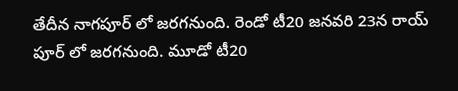తేదీన నాగపూర్ లో జరగనుంది. రెండో టీ20 జనవరి 23న రాయ్ పూర్ లో జరగనుంది. మూడో టీ20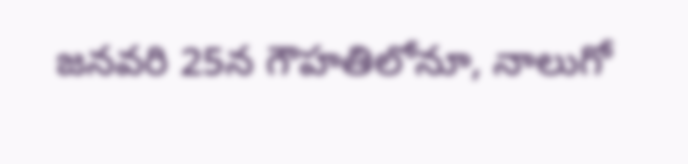జనవరి 25న గౌహతిలోనూ, నాలుగో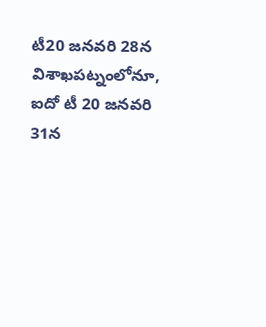టీ20 జనవరి 28న విశాఖపట్నంలోనూ, ఐదో టీ 20 జనవరి 31న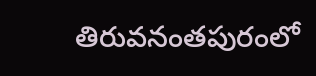తిరువనంతపురంలో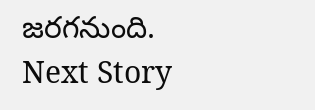జరగనుంది.
Next Story